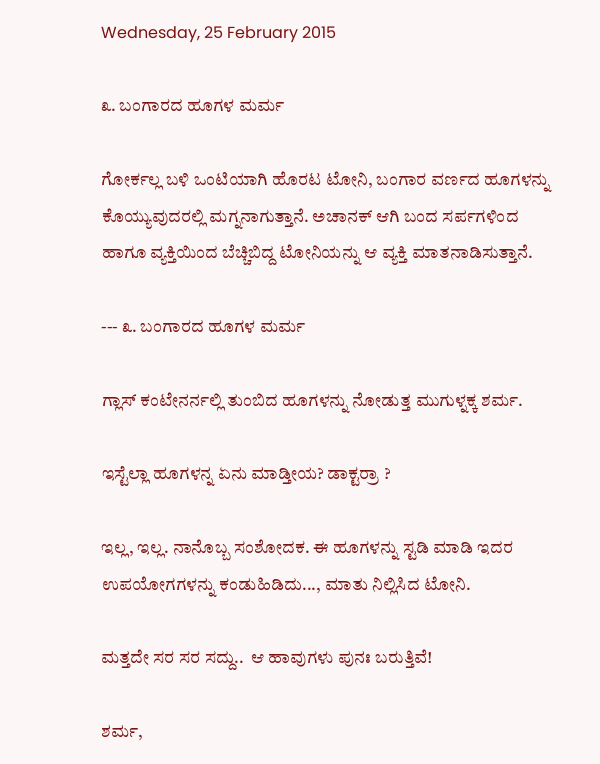Wednesday, 25 February 2015

೩. ಬಂಗಾರದ ಹೂಗಳ ಮರ್ಮ

ಗೋರ್ಕಲ್ಲ ಬಳಿ ಒಂಟಿಯಾಗಿ ಹೊರಟ ಟೋನಿ, ಬಂಗಾರ ವರ್ಣದ ಹೂಗಳನ್ನು ಕೊಯ್ಯುವುದರಲ್ಲಿ ಮಗ್ನನಾಗುತ್ತಾನೆ. ಅಚಾನಕ್ ಆಗಿ ಬಂದ ಸರ್ಪಗಳಿಂದ ಹಾಗೂ ವ್ಯಕ್ತಿಯಿಂದ ಬೆಚ್ಚಿಬಿದ್ದ ಟೋನಿಯನ್ನು ಆ ವ್ಯಕ್ತಿ ಮಾತನಾಡಿಸುತ್ತಾನೆ.

--- ೩. ಬಂಗಾರದ ಹೂಗಳ ಮರ್ಮ

ಗ್ಲಾಸ್ ಕಂಟೇನರ್ನಲ್ಲಿ ತುಂಬಿದ ಹೂಗಳನ್ನು ನೋಡುತ್ತ ಮುಗುಳ್ನಕ್ಕ ಶರ್ಮ.

ಇಸ್ಟೆಲ್ಲಾ ಹೂಗಳನ್ನ ಏನು ಮಾಡ್ತೀಯ? ಡಾಕ್ಟರ್ರಾ ?

ಇಲ್ಲ, ಇಲ್ಲ. ನಾನೊಬ್ಬ ಸಂಶೋದಕ. ಈ ಹೂಗಳನ್ನು ಸ್ಟಡಿ ಮಾಡಿ ಇದರ ಉಪಯೋಗಗಳನ್ನು ಕಂಡುಹಿಡಿದು..., ಮಾತು ನಿಲ್ಲಿಸಿದ ಟೋನಿ.

ಮತ್ತದೇ ಸರ ಸರ ಸದ್ದು..  ಆ ಹಾವುಗಳು ಪುನಃ ಬರುತ್ತಿವೆ!

ಶರ್ಮ,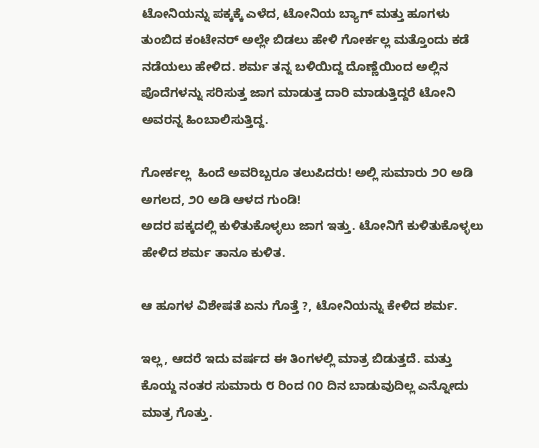ಟೋನಿಯನ್ನು ಪಕ್ಕಕ್ಕೆ ಎಳೆದ, ಟೋನಿಯ ಬ್ಯಾಗ್ ಮತ್ತು ಹೂಗಳು ತುಂಬಿದ ಕಂಟೇನರ್ ಅಲ್ಲೇ ಬಿಡಲು ಹೇಳಿ ಗೋರ್ಕಲ್ಲ ಮತ್ತೊಂದು ಕಡೆ ನಡೆಯಲು ಹೇಳಿದ. ಶರ್ಮ ತನ್ನ ಬಳಿಯಿದ್ದ ದೊಣ್ಣೆಯಿಂದ ಅಲ್ಲಿನ ಪೊದೆಗಳನ್ನು ಸರಿಸುತ್ತ ಜಾಗ ಮಾಡುತ್ತ ದಾರಿ ಮಾಡುತ್ತಿದ್ದರೆ ಟೋನಿ ಅವರನ್ನ ಹಿಂಬಾಲಿಸುತ್ತಿದ್ದ.

ಗೋರ್ಕಲ್ಲ  ಹಿಂದೆ ಅವರಿಬ್ಬರೂ ತಲುಪಿದರು! ಅಲ್ಲಿ ಸುಮಾರು ೨೦ ಅಡಿ ಅಗಲದ, ೨೦ ಅಡಿ ಆಳದ ಗುಂಡಿ!
ಅದರ ಪಕ್ಕದಲ್ಲಿ ಕುಳಿತುಕೊಳ್ಳಲು ಜಾಗ ಇತ್ತು. ಟೋನಿಗೆ ಕುಳಿತುಕೊಳ್ಳಲು ಹೇಳಿದ ಶರ್ಮ ತಾನೂ ಕುಳಿತ.

ಆ ಹೂಗಳ ವಿಶೇಷತೆ ಏನು ಗೊತ್ತೆ ?, ಟೋನಿಯನ್ನು ಕೇಳಿದ ಶರ್ಮ.

ಇಲ್ಲ, ಆದರೆ ಇದು ವರ್ಷದ ಈ ತಿಂಗಳಲ್ಲಿ ಮಾತ್ರ ಬಿಡುತ್ತದೆ. ಮತ್ತು ಕೊಯ್ದ ನಂತರ ಸುಮಾರು ೮ ರಿಂದ ೧೦ ದಿನ ಬಾಡುವುದಿಲ್ಲ ಎನ್ನೋದು ಮಾತ್ರ ಗೊತ್ತು.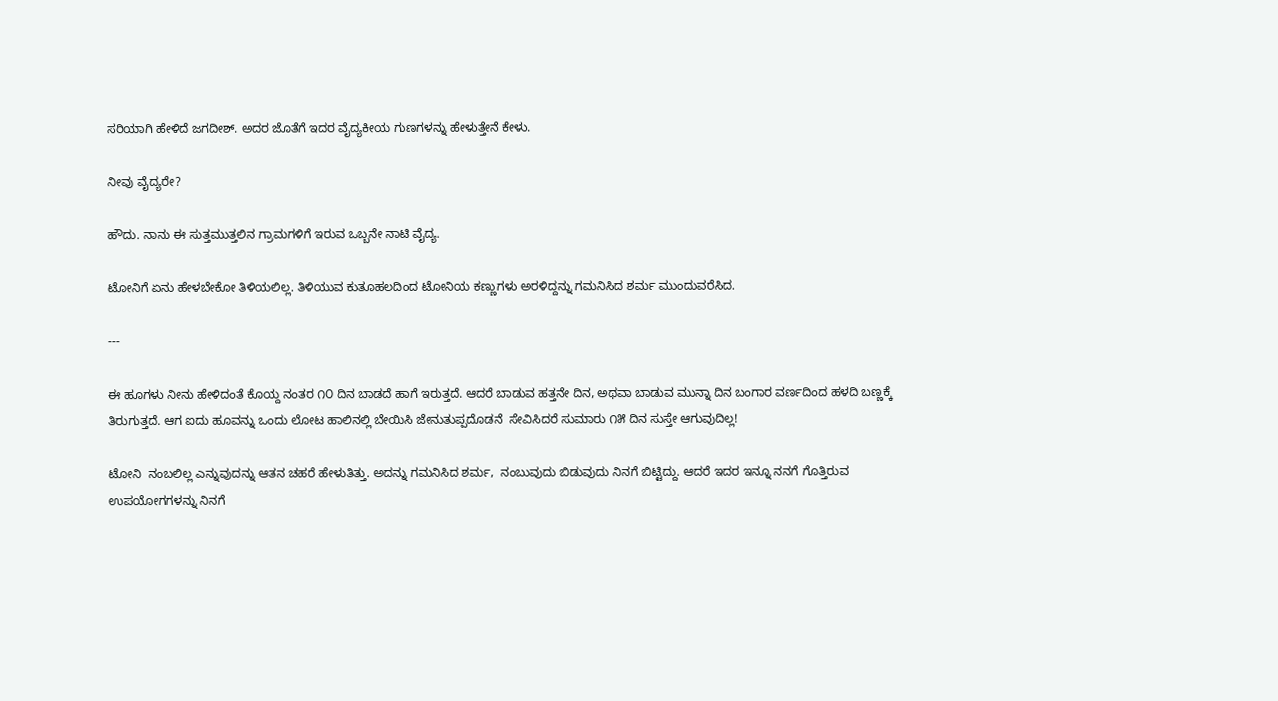ಸರಿಯಾಗಿ ಹೇಳಿದೆ ಜಗದೀಶ್. ಅದರ ಜೊತೆಗೆ ಇದರ ವೈದ್ಯಕೀಯ ಗುಣಗಳನ್ನು ಹೇಳುತ್ತೇನೆ ಕೇಳು.

ನೀವು ವೈದ್ಯರೇ?

ಹೌದು. ನಾನು ಈ ಸುತ್ತಮುತ್ತಲಿನ ಗ್ರಾಮಗಳಿಗೆ ಇರುವ ಒಬ್ಬನೇ ನಾಟಿ ವೈದ್ಯ.

ಟೋನಿಗೆ ಏನು ಹೇಳಬೇಕೋ ತಿಳಿಯಲಿಲ್ಲ. ತಿಳಿಯುವ ಕುತೂಹಲದಿಂದ ಟೋನಿಯ ಕಣ್ಣುಗಳು ಅರಳಿದ್ದನ್ನು ಗಮನಿಸಿದ ಶರ್ಮ ಮುಂದುವರೆಸಿದ.

---

ಈ ಹೂಗಳು ನೀನು ಹೇಳಿದಂತೆ ಕೊಯ್ದ ನಂತರ ೧೦ ದಿನ ಬಾಡದೆ ಹಾಗೆ ಇರುತ್ತದೆ. ಆದರೆ ಬಾಡುವ ಹತ್ತನೇ ದಿನ, ಅಥವಾ ಬಾಡುವ ಮುನ್ನಾ ದಿನ ಬಂಗಾರ ವರ್ಣದಿಂದ ಹಳದಿ ಬಣ್ಣಕ್ಕೆ ತಿರುಗುತ್ತದೆ. ಆಗ ಐದು ಹೂವನ್ನು ಒಂದು ಲೋಟ ಹಾಲಿನಲ್ಲಿ ಬೇಯಿಸಿ ಜೇನುತುಪ್ಪದೊಡನೆ  ಸೇವಿಸಿದರೆ ಸುಮಾರು ೧೫ ದಿನ ಸುಸ್ತೇ ಆಗುವುದಿಲ್ಲ!

ಟೋನಿ  ನಂಬಲಿಲ್ಲ ಎನ್ನುವುದನ್ನು ಆತನ ಚಹರೆ ಹೇಳುತಿತ್ತು. ಅದನ್ನು ಗಮನಿಸಿದ ಶರ್ಮ,  ನಂಬುವುದು ಬಿಡುವುದು ನಿನಗೆ ಬಿಟ್ಟಿದ್ದು. ಆದರೆ ಇದರ ಇನ್ನೂ ನನಗೆ ಗೊತ್ತಿರುವ ಉಪಯೋಗಗಳನ್ನು ನಿನಗೆ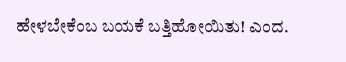ಹೇಳಬೇಕೆಂಬ ಬಯಕೆ ಬತ್ತಿಹೋಯಿತು! ಎಂದ.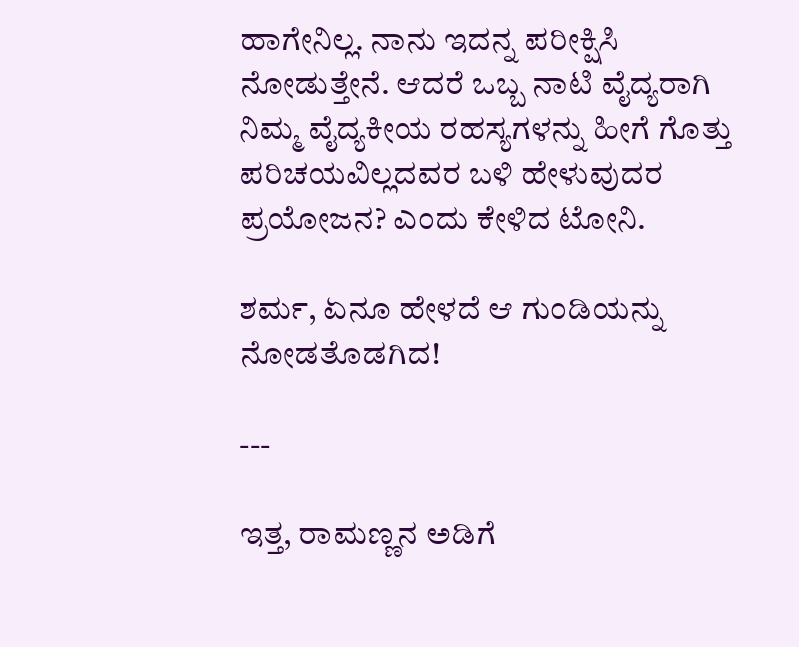ಹಾಗೇನಿಲ್ಲ. ನಾನು ಇದನ್ನ ಪರೀಕ್ಷಿಸಿ ನೋಡುತ್ತೇನೆ. ಆದರೆ ಒಬ್ಬ ನಾಟಿ ವೈದ್ಯರಾಗಿ ನಿಮ್ಮ ವೈದ್ಯಕೀಯ ರಹಸ್ಯಗಳನ್ನು ಹೀಗೆ ಗೊತ್ತು ಪರಿಚಯವಿಲ್ಲದವರ ಬಳಿ ಹೇಳುವುದರ ಪ್ರಯೋಜನ? ಎಂದು ಕೇಳಿದ ಟೋನಿ.

ಶರ್ಮ, ಏನೂ ಹೇಳದೆ ಆ ಗುಂಡಿಯನ್ನು ನೋಡತೊಡಗಿದ!

---

ಇತ್ತ, ರಾಮಣ್ಣನ ಅಡಿಗೆ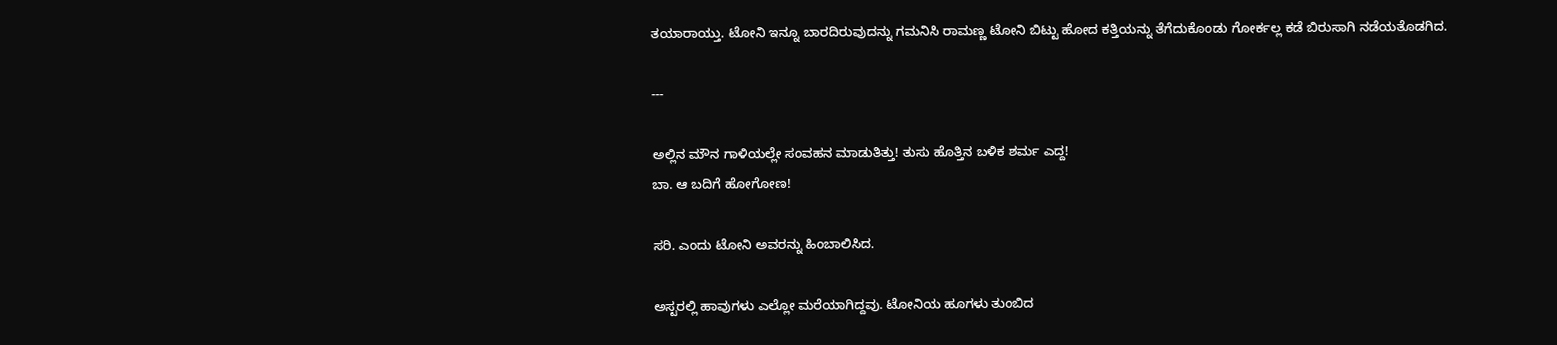ತಯಾರಾಯ್ತು. ಟೋನಿ ಇನ್ನೂ ಬಾರದಿರುವುದನ್ನು ಗಮನಿಸಿ ರಾಮಣ್ಣ ಟೋನಿ ಬಿಟ್ಟು ಹೋದ ಕತ್ತಿಯನ್ನು ತೆಗೆದುಕೊಂಡು ಗೋರ್ಕಲ್ಲ ಕಡೆ ಬಿರುಸಾಗಿ ನಡೆಯತೊಡಗಿದ.

---

ಅಲ್ಲಿನ ಮೌನ ಗಾಳಿಯಲ್ಲೇ ಸಂವಹನ ಮಾಡುತಿತ್ತು! ತುಸು ಹೊತ್ತಿನ ಬಳಿಕ ಶರ್ಮ ಎದ್ದ!
ಬಾ. ಆ ಬದಿಗೆ ಹೋಗೋಣ!

ಸರಿ. ಎಂದು ಟೋನಿ ಅವರನ್ನು ಹಿಂಬಾಲಿಸಿದ.

ಅಸ್ಟರಲ್ಲಿ ಹಾವುಗಳು ಎಲ್ಲೋ ಮರೆಯಾಗಿದ್ದವು. ಟೋನಿಯ ಹೂಗಳು ತುಂಬಿದ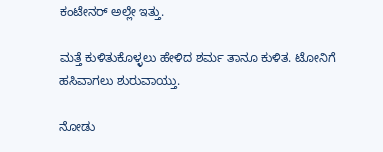ಕಂಟೇನರ್ ಅಲ್ಲೇ ಇತ್ತು.

ಮತ್ತೆ ಕುಳಿತುಕೊಳ್ಳಲು ಹೇಳಿದ ಶರ್ಮ ತಾನೂ ಕುಳಿತ. ಟೋನಿಗೆ ಹಸಿವಾಗಲು ಶುರುವಾಯ್ತು.

ನೋಡು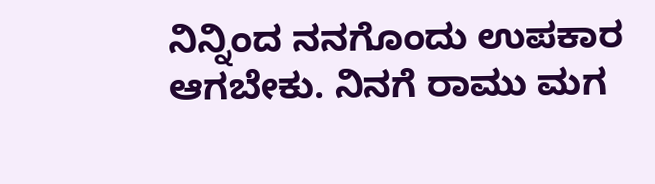ನಿನ್ನಿಂದ ನನಗೊಂದು ಉಪಕಾರ ಆಗಬೇಕು. ನಿನಗೆ ರಾಮು ಮಗ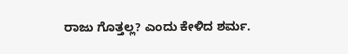ರಾಜು ಗೊತ್ತಲ್ಲ? ಎಂದು ಕೇಳಿದ ಶರ್ಮ.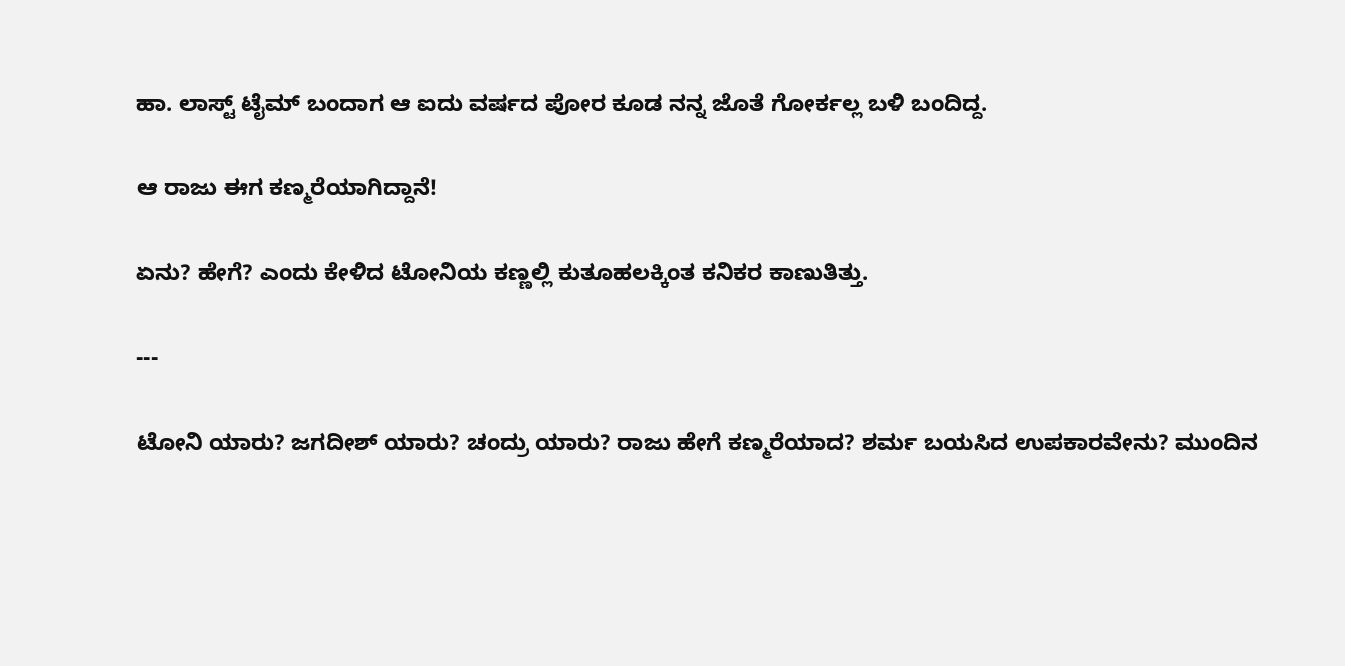ಹಾ. ಲಾಸ್ಟ್ ಟೈಮ್ ಬಂದಾಗ ಆ ಐದು ವರ್ಷದ ಪೋರ ಕೂಡ ನನ್ನ ಜೊತೆ ಗೋರ್ಕಲ್ಲ ಬಳಿ ಬಂದಿದ್ದ.

ಆ ರಾಜು ಈಗ ಕಣ್ಮರೆಯಾಗಿದ್ದಾನೆ!

ಏನು? ಹೇಗೆ? ಎಂದು ಕೇಳಿದ ಟೋನಿಯ ಕಣ್ಣಲ್ಲಿ ಕುತೂಹಲಕ್ಕಿಂತ ಕನಿಕರ ಕಾಣುತಿತ್ತು.

---

ಟೋನಿ ಯಾರು? ಜಗದೀಶ್ ಯಾರು? ಚಂದ್ರು ಯಾರು? ರಾಜು ಹೇಗೆ ಕಣ್ಮರೆಯಾದ? ಶರ್ಮ ಬಯಸಿದ ಉಪಕಾರವೇನು? ಮುಂದಿನ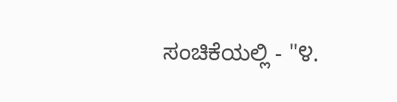ಸಂಚಿಕೆಯಲ್ಲಿ - "೪.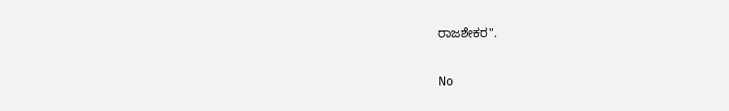ರಾಜಶೇಕರ".

No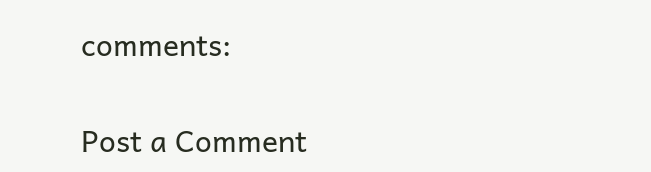comments:

Post a Comment